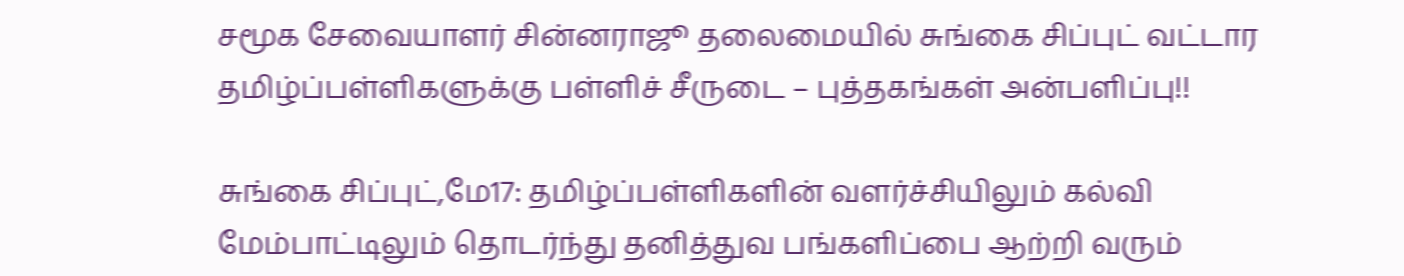சமூக சேவையாளர் சின்னராஜூ தலைமையில் சுங்கை சிப்புட் வட்டார தமிழ்ப்பள்ளிகளுக்கு பள்ளிச் சீருடை – புத்தகங்கள் அன்பளிப்பு!!

சுங்கை சிப்புட்,மே17: தமிழ்ப்பள்ளிகளின் வளர்ச்சியிலும் கல்வி மேம்பாட்டிலும் தொடர்ந்து தனித்துவ பங்களிப்பை ஆற்றி வரும்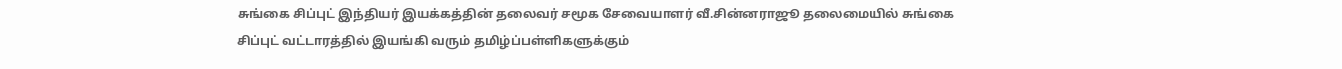சுங்கை சிப்புட் இந்தியர் இயக்கத்தின் தலைவர் சமூக சேவையாளர் வீ.சின்னராஜூ தலைமையில் சுங்கை சிப்புட் வட்டாரத்தில் இயங்கி வரும் தமிழ்ப்பள்ளிகளுக்கும்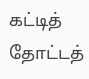கட்டித் தோட்டத்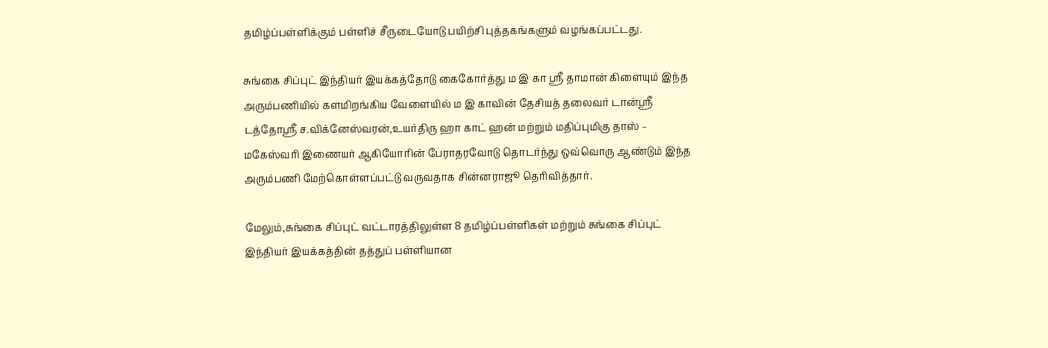தமிழ்ப்பள்ளிக்கும் பள்ளிச் சீருடையோடு பயிற்சி புத்தகங்களும் வழங்கப்பட்டது.

சுங்கை சிப்புட் இந்தியர் இயக்கத்தோடு கைகோர்த்து ம இ கா ஶ்ரீ தாமான் கிளையும் இந்த அரும்பணியில் களமிறங்கிய வேளையில் ம இ காவின் தேசியத் தலைவர் டான்ஶ்ரீ டத்தோஶ்ரீ ச.விக்னேஸ்வரன்,உயர்திரு ஹா காட் ஹன் மற்றும் மதிப்புமிகு தாஸ் – மகேஸ்வரி இணையர் ஆகியோரின் பேராதரவோடு தொடர்ந்து ஒவ்வொரு ஆண்டும் இந்த அரும்பணி மேற்கொள்ளப்பட்டு வருவதாக சின்னராஜூ தெரிவித்தார்.

மேலும்,சுங்கை சிப்புட் வட்டாரத்திலுள்ள 8 தமிழ்ப்பள்ளிகள் மற்றும் சுங்கை சிப்புட் இந்தியர் இயக்கத்தின் தத்துப் பள்ளியான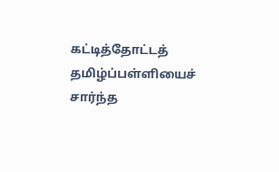கட்டித்தோட்டத் தமிழ்ப்பள்ளியைச் சார்ந்த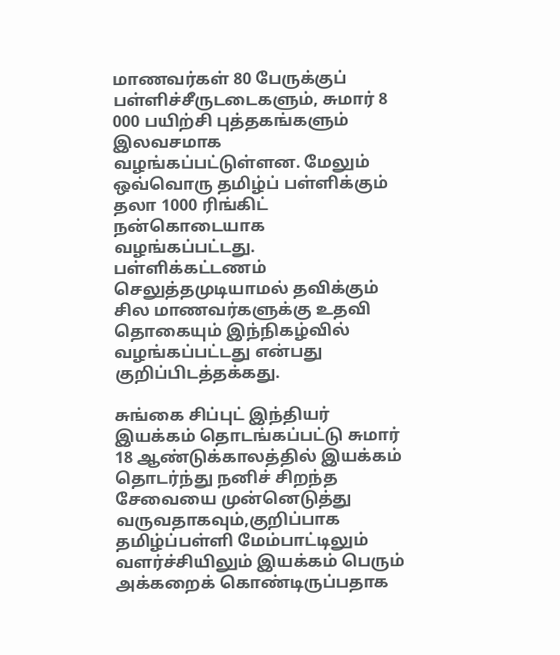மாணவர்கள் 80 பேருக்குப் பள்ளிச்சீருடடைகளும், சுமார் 8 000 பயிற்சி புத்தகங்களும் இலவசமாக வழங்கப்பட்டுள்ளன. மேலும் ஒவ்வொரு தமிழ்ப் பள்ளிக்கும் தலா 1000 ரிங்கிட் நன்கொடையாக வழங்கப்பட்டது. பள்ளிக்கட்டணம் செலுத்தமுடியாமல் தவிக்கும் சில மாணவர்களுக்கு உதவி தொகையும் இந்நிகழ்வில் வழங்கப்பட்டது என்பது குறிப்பிடத்தக்கது.

சுங்கை சிப்புட் இந்தியர் இயக்கம் தொடங்கப்பட்டு சுமார் 18 ஆண்டுக்காலத்தில் இயக்கம் தொடர்ந்து நனிச் சிறந்த சேவையை முன்னெடுத்து வருவதாகவும்,குறிப்பாக தமிழ்ப்பள்ளி மேம்பாட்டிலும் வளர்ச்சியிலும் இயக்கம் பெரும் அக்கறைக் கொண்டிருப்பதாக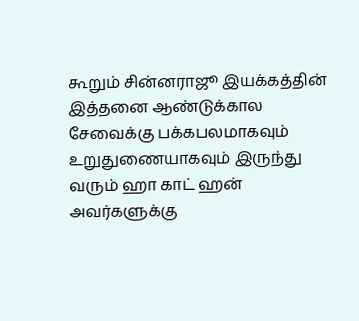கூறும் சின்னராஜூ இயக்கத்தின் இத்தனை ஆண்டுக்கால சேவைக்கு பக்கபலமாகவும் உறுதுணையாகவும் இருந்து வரும் ஹா காட் ஹன் அவர்களுக்கு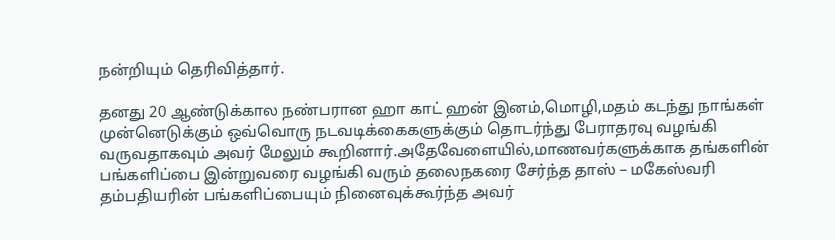நன்றியும் தெரிவித்தார்.

தனது 20 ஆண்டுக்கால நண்பரான ஹா காட் ஹன் இனம்,மொழி,மதம் கடந்து நாங்கள் முன்னெடுக்கும் ஒவ்வொரு நடவடிக்கைகளுக்கும் தொடர்ந்து பேராதரவு வழங்கி வருவதாகவும் அவர் மேலும் கூறினார்.அதேவேளையில்,மாணவர்களுக்காக தங்களின் பங்களிப்பை இன்றுவரை வழங்கி வரும் தலைநகரை சேர்ந்த தாஸ் – மகேஸ்வரி தம்பதியரின் பங்களிப்பையும் நினைவுக்கூர்ந்த அவர்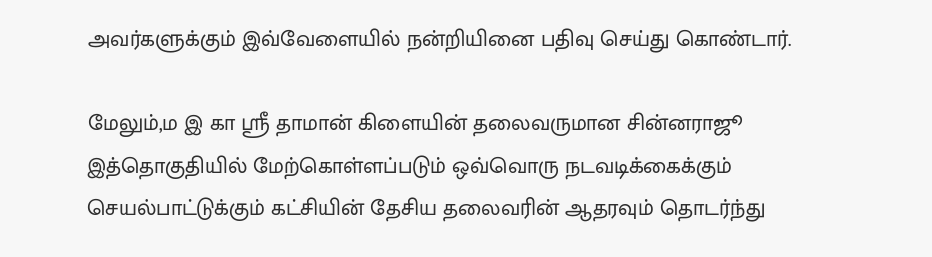அவர்களுக்கும் இவ்வேளையில் நன்றியினை பதிவு செய்து கொண்டார்.

மேலும்,ம இ கா ஶ்ரீ தாமான் கிளையின் தலைவருமான சின்னராஜூ இத்தொகுதியில் மேற்கொள்ளப்படும் ஒவ்வொரு நடவடிக்கைக்கும் செயல்பாட்டுக்கும் கட்சியின் தேசிய தலைவரின் ஆதரவும் தொடர்ந்து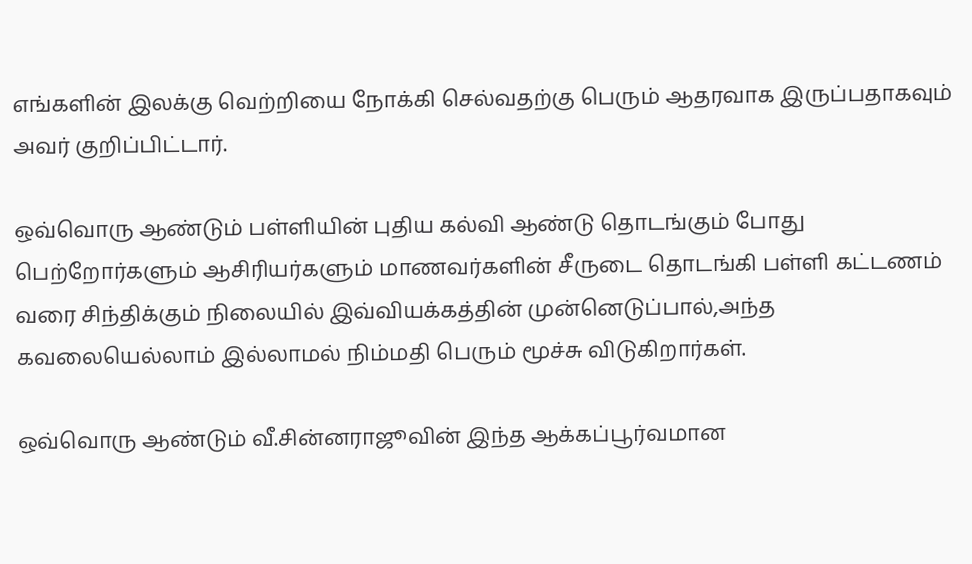எங்களின் இலக்கு வெற்றியை நோக்கி செல்வதற்கு பெரும் ஆதரவாக இருப்பதாகவும் அவர் குறிப்பிட்டார்.

ஒவ்வொரு ஆண்டும் பள்ளியின் புதிய கல்வி ஆண்டு தொடங்கும் போது பெற்றோர்களும் ஆசிரியர்களும் மாணவர்களின் சீருடை தொடங்கி பள்ளி கட்டணம் வரை சிந்திக்கும் நிலையில் இவ்வியக்கத்தின் முன்னெடுப்பால்,அந்த கவலையெல்லாம் இல்லாமல் நிம்மதி பெரும் மூச்சு விடுகிறார்கள்.

ஒவ்வொரு ஆண்டும் வீ.சின்னராஜூவின் இந்த ஆக்கப்பூர்வமான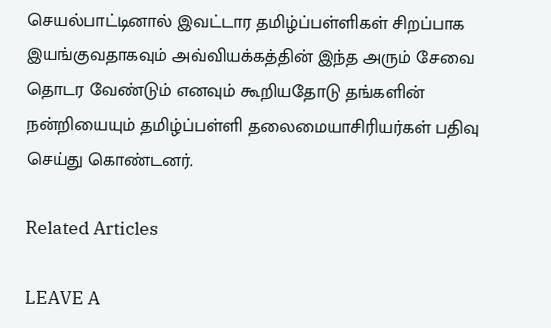செயல்பாட்டினால் இவட்டார தமிழ்ப்பள்ளிகள் சிறப்பாக இயங்குவதாகவும் அவ்வியக்கத்தின் இந்த அரும் சேவை தொடர வேண்டும் எனவும் கூறியதோடு தங்களின் நன்றியையும் தமிழ்ப்பள்ளி தலைமையாசிரியர்கள் பதிவு செய்து கொண்டனர்.

Related Articles

LEAVE A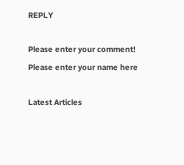REPLY

Please enter your comment!
Please enter your name here

Latest Articles